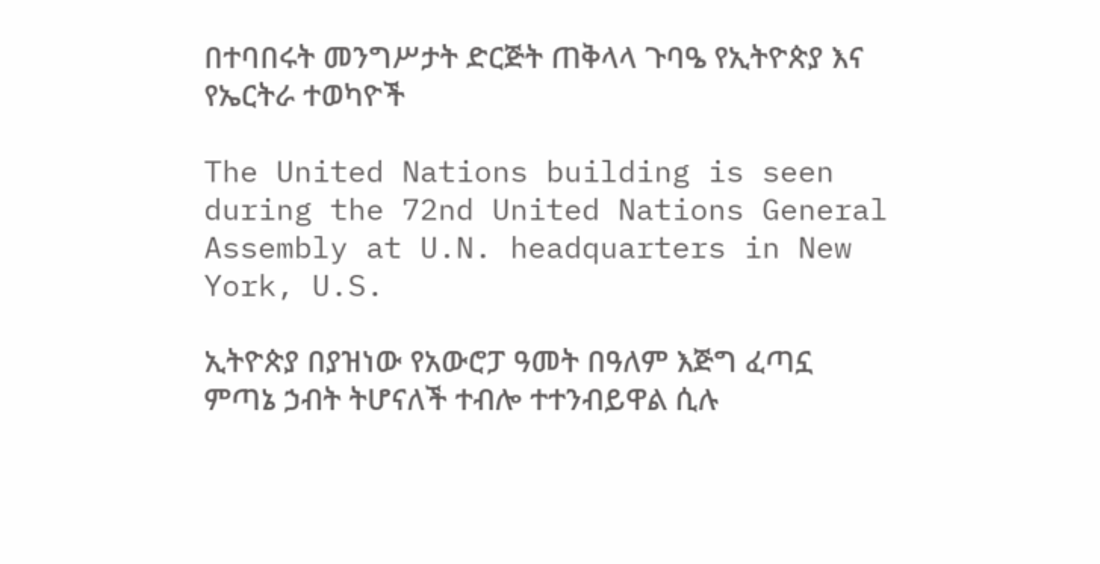በተባበሩት መንግሥታት ድርጅት ጠቅላላ ጉባዔ የኢትዮጵያ እና የኤርትራ ተወካዮች

The United Nations building is seen during the 72nd United Nations General Assembly at U.N. headquarters in New York, U.S.

ኢትዮጵያ በያዝነው የአውሮፓ ዓመት በዓለም እጅግ ፈጣኗ ምጣኔ ኃብት ትሆናለች ተብሎ ተተንብይዋል ሲሉ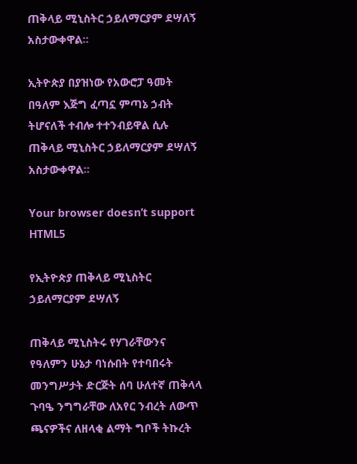ጠቅላይ ሚኒስትር ኃይለማርያም ደሣለኝ አስታውቀዋል።

ኢትዮጵያ በያዝነው የአውሮፓ ዓመት በዓለም እጅግ ፈጣኗ ምጣኔ ኃብት ትሆናለች ተብሎ ተተንብይዋል ሲሉ ጠቅላይ ሚኒስትር ኃይለማርያም ደሣለኝ አስታውቀዋል።

Your browser doesn’t support HTML5

የኢትዮጵያ ጠቅላይ ሚኒስትር ኃይለማርያም ደሣለኝ

ጠቅላይ ሚኒስትሩ የሃገራቸውንና የዓለምን ሁኔታ ባነሱበት የተባበሩት መንግሥታት ድርጅት ሰባ ሁለተኛ ጠቅላላ ጉባዔ ንግግራቸው ለአየር ንብረት ለውጥ ጫናዎችና ለዘላቂ ልማት ግቦች ትኩረት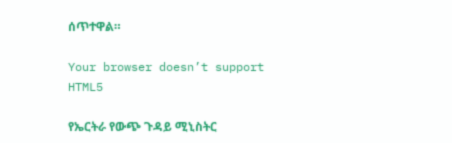ሰጥተዋል።

Your browser doesn’t support HTML5

የኤርትራ የውጭ ጉዳይ ሚኒስትር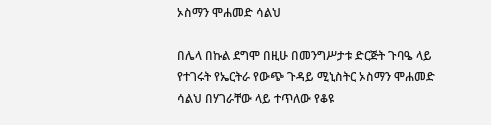ኦስማን ሞሐመድ ሳልህ

በሌላ በኩል ደግሞ በዚሁ በመንግሥታቱ ድርጅት ጉባዔ ላይ የተገሩት የኤርትራ የውጭ ጉዳይ ሚኒስትር ኦስማን ሞሐመድ ሳልህ በሃገራቸው ላይ ተጥለው የቆዩ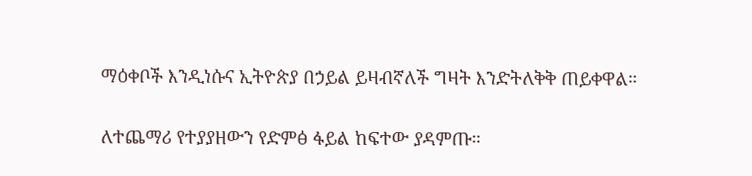ማዕቀቦች እንዲነሱና ኢትዮጵያ በኃይል ይዛብኛለች ግዛት እንድትለቅቅ ጠይቀዋል።

ለተጨማሪ የተያያዘውን የድምፅ ፋይል ከፍተው ያዳምጡ።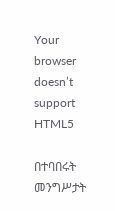Your browser doesn’t support HTML5

በተባበሩት መንግሥታት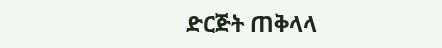ድርጅት ጠቅላላ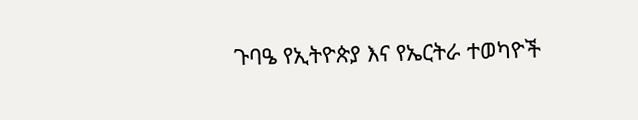ጉባዔ የኢትዮጵያ እና የኤርትራ ተወካዮች